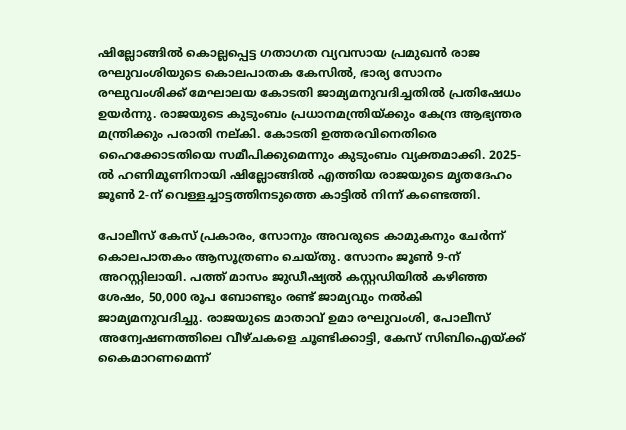ഷില്ലോങ്ങിൽ കൊല്ലപ്പെട്ട ഗതാഗത വ്യവസായ പ്രമുഖൻ രാജ രഘുവംശിയുടെ കൊലപാതക കേസിൽ, ഭാര്യ സോനം രഘുവംശിക്ക് മേഘാലയ കോടതി ജാമ്യമനുവദിച്ചതിൽ പ്രതിഷേധം ഉയർന്നു. രാജയുടെ കുടുംബം പ്രധാനമന്ത്രിയ്ക്കും കേന്ദ്ര ആഭ്യന്തര മന്ത്രിക്കും പരാതി നല്കി. കോടതി ഉത്തരവിനെതിരെ ഹൈക്കോടതിയെ സമീപിക്കുമെന്നും കുടുംബം വ്യക്തമാക്കി. 2025-ൽ ഹണിമൂണിനായി ഷില്ലോങ്ങിൽ എത്തിയ രാജയുടെ മൃതദേഹം ജൂൺ 2-ന് വെള്ളച്ചാട്ടത്തിനടുത്തെ കാട്ടിൽ നിന്ന് കണ്ടെത്തി.

പോലീസ് കേസ് പ്രകാരം, സോനും അവരുടെ കാമുകനും ചേർന്ന് കൊലപാതകം ആസൂത്രണം ചെയ്തു. സോനം ജൂൺ 9-ന് അറസ്റ്റിലായി. പത്ത് മാസം ജുഡീഷ്യൽ കസ്റ്റഡിയിൽ കഴിഞ്ഞ ശേഷം, 50,000 രൂപ ബോണ്ടും രണ്ട് ജാമ്യവും നൽകി ജാമ്യമനുവദിച്ചു. രാജയുടെ മാതാവ് ഉമാ രഘുവംശി, പോലീസ് അന്വേഷണത്തിലെ വീഴ്ചകളെ ചൂണ്ടിക്കാട്ടി, കേസ് സിബിഐയ്ക്ക് കൈമാറണമെന്ന്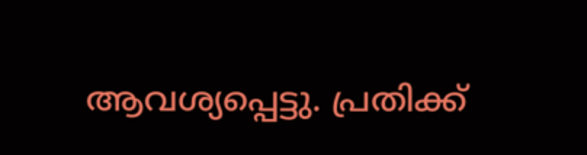ആവശ്യപ്പെട്ടു. പ്രതിക്ക്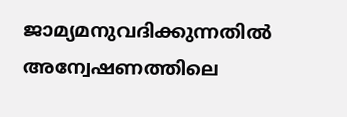ജാമ്യമനുവദിക്കുന്നതിൽ അന്വേഷണത്തിലെ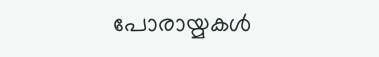പോരായ്മകൾ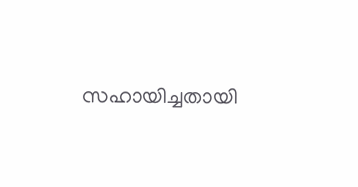സഹായിച്ചതായി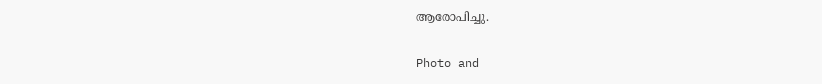ആരോപിച്ചു.

Photo and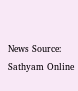News Source: Sathyam Online